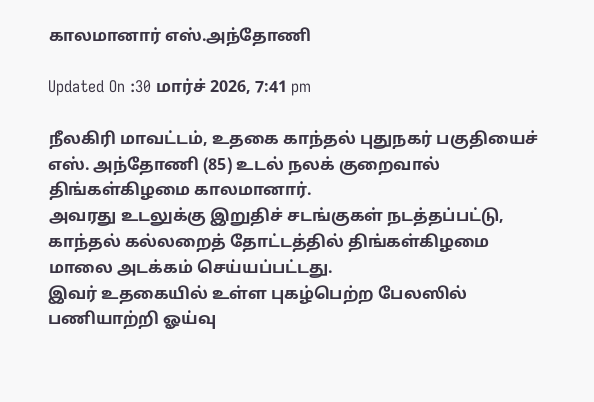காலமானார் எஸ்.அந்தோணி

Updated On :30 மார்ச் 2026, 7:41 pm

நீலகிரி மாவட்டம், உதகை காந்தல் புதுநகர் பகுதியைச் எஸ். அந்தோணி (85) உடல் நலக் குறைவால் திங்கள்கிழமை காலமானார்.
அவரது உடலுக்கு இறுதிச் சடங்குகள் நடத்தப்பட்டு, காந்தல் கல்லறைத் தோட்டத்தில் திங்கள்கிழமை மாலை அடக்கம் செய்யப்பட்டது.
இவர் உதகையில் உள்ள புகழ்பெற்ற பேலஸில் பணியாற்றி ஓய்வு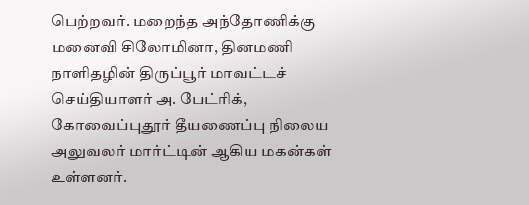பெற்றவர். மறைந்த அந்தோணிக்கு மனைவி சிலோமினா, தினமணி நாளிதழின் திருப்பூர் மாவட்டச் செய்தியாளர் அ. பேட்ரிக், கோவைப்புதூர் தீயணைப்பு நிலைய அலுவலர் மார்ட்டின் ஆகிய மகன்கள் உள்ளனர்.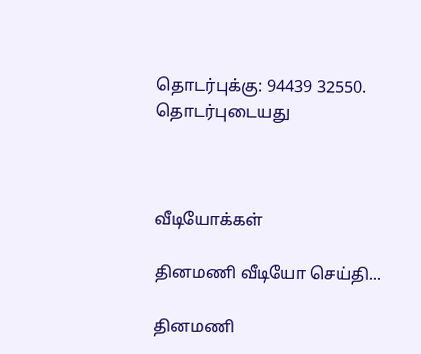தொடர்புக்கு: 94439 32550.
தொடர்புடையது



வீடியோக்கள்

தினமணி வீடியோ செய்தி...

தினமணி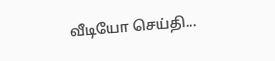வீடியோ செய்தி...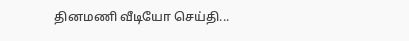தினமணி வீடியோ செய்தி...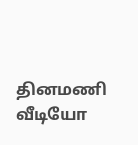தினமணி வீடியோ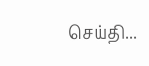செய்தி...